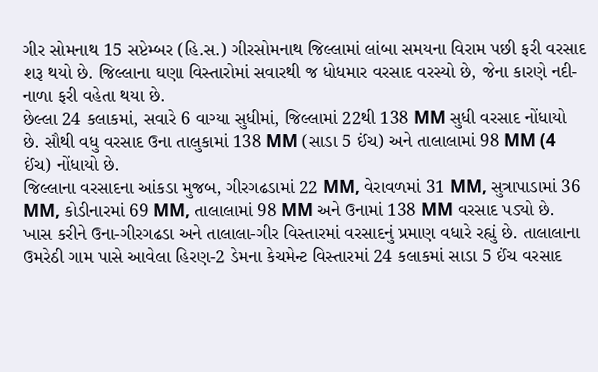ગીર સોમનાથ 15 સપ્ટેમ્બર (હિ.સ.) ગીરસોમનાથ જિલ્લામાં લાંબા સમયના વિરામ પછી ફરી વરસાદ શરૂ થયો છે. જિલ્લાના ઘણા વિસ્તારોમાં સવારથી જ ધોધમાર વરસાદ વરસ્યો છે, જેના કારણે નદી-નાળા ફરી વહેતા થયા છે.
છેલ્લા 24 કલાકમાં, સવારે 6 વાગ્યા સુધીમાં, જિલ્લામાં 22થી 138 MM સુધી વરસાદ નોંધાયો છે. સૌથી વધુ વરસાદ ઉના તાલુકામાં 138 MM (સાડા 5 ઈંચ) અને તાલાલામાં 98 MM (4 ઈંચ) નોંધાયો છે.
જિલ્લાના વરસાદના આંકડા મુજબ, ગીરગઢડામાં 22 MM, વેરાવળમાં 31 MM, સુત્રાપાડામાં 36 MM, કોડીનારમાં 69 MM, તાલાલામાં 98 MM અને ઉનામાં 138 MM વરસાદ પડ્યો છે.
ખાસ કરીને ઉના-ગીરગઢડા અને તાલાલા-ગીર વિસ્તારમાં વરસાદનું પ્રમાણ વધારે રહ્યું છે. તાલાલાના ઉમરેઠી ગામ પાસે આવેલા હિરણ-2 ડેમના કેચમેન્ટ વિસ્તારમાં 24 કલાકમાં સાડા 5 ઈંચ વરસાદ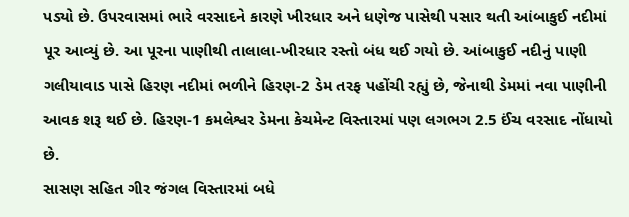પડ્યો છે. ઉપરવાસમાં ભારે વરસાદને કારણે ખીરધાર અને ધણેજ પાસેથી પસાર થતી આંબાકુઈ નદીમાં પૂર આવ્યું છે. આ પૂરના પાણીથી તાલાલા-ખીરધાર રસ્તો બંધ થઈ ગયો છે. આંબાકુઈ નદીનું પાણી ગલીયાવાડ પાસે હિરણ નદીમાં ભળીને હિરણ-2 ડેમ તરફ પહોંચી રહ્યું છે, જેનાથી ડેમમાં નવા પાણીની આવક શરૂ થઈ છે. હિરણ-1 કમલેશ્વર ડેમના કેચમેન્ટ વિસ્તારમાં પણ લગભગ 2.5 ઈંચ વરસાદ નોંધાયો છે.
સાસણ સહિત ગીર જંગલ વિસ્તારમાં બધે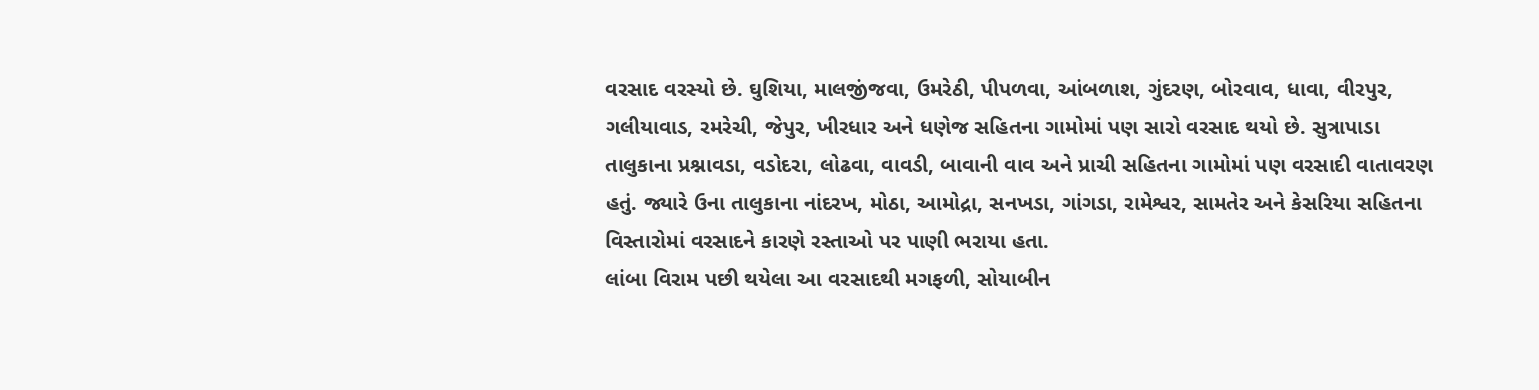વરસાદ વરસ્યો છે. ઘુશિયા, માલજીંજવા, ઉમરેઠી, પીપળવા, આંબળાશ, ગુંદરણ, બોરવાવ, ધાવા, વીરપુર, ગલીયાવાડ, રમરેચી, જેપુર, ખીરધાર અને ધણેજ સહિતના ગામોમાં પણ સારો વરસાદ થયો છે. સુત્રાપાડા તાલુકાના પ્રશ્નાવડા, વડોદરા, લોઢવા, વાવડી, બાવાની વાવ અને પ્રાચી સહિતના ગામોમાં પણ વરસાદી વાતાવરણ હતું. જ્યારે ઉના તાલુકાના નાંદરખ, મોઠા, આમોદ્રા, સનખડા, ગાંગડા, રામેશ્વર, સામતેર અને કેસરિયા સહિતના વિસ્તારોમાં વરસાદને કારણે રસ્તાઓ પર પાણી ભરાયા હતા.
લાંબા વિરામ પછી થયેલા આ વરસાદથી મગફળી, સોયાબીન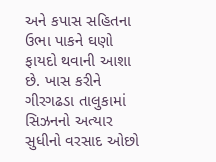અને કપાસ સહિતના ઉભા પાકને ઘણો ફાયદો થવાની આશા છે. ખાસ કરીને ગીરગઢડા તાલુકામાં સિઝનનો અત્યાર સુધીનો વરસાદ ઓછો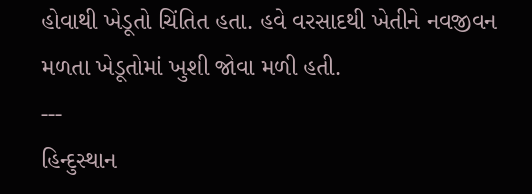હોવાથી ખેડૂતો ચિંતિત હતા. હવે વરસાદથી ખેતીને નવજીવન મળતા ખેડૂતોમાં ખુશી જોવા મળી હતી.
---
હિન્દુસ્થાન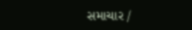સમાચાર /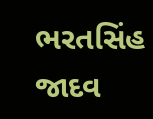ભરતસિંહ જાદવ